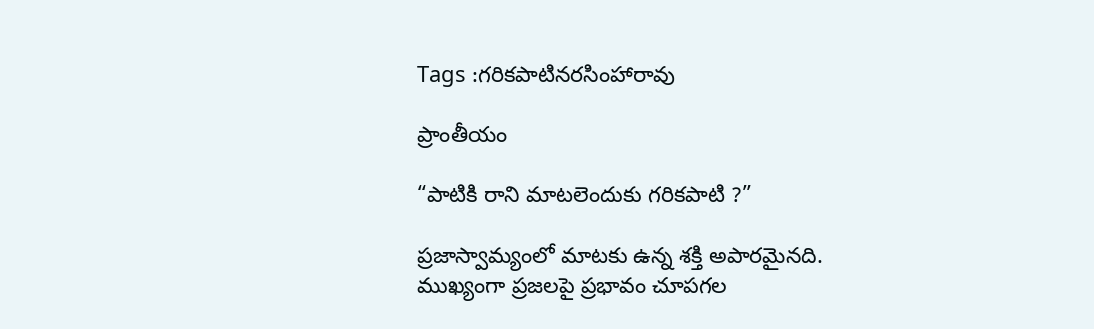Tags :గరికపాటినరసింహారావు

ప్రాంతీయం

“పాటికి రాని మాటలెందుకు గరికపాటి ?”

ప్రజాస్వామ్యంలో మాటకు ఉన్న శక్తి అపారమైనది. ముఖ్యంగా ప్రజలపై ప్రభావం చూపగల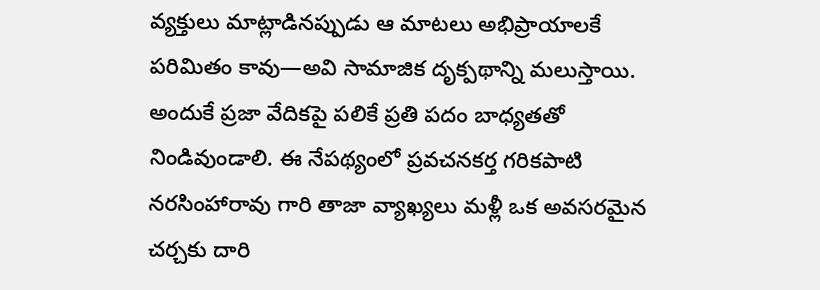వ్యక్తులు మాట్లాడినప్పుడు ఆ మాటలు అభిప్రాయాలకే పరిమితం కావు—అవి సామాజిక దృక్పథాన్ని మలుస్తాయి. అందుకే ప్రజా వేదికపై పలికే ప్రతి పదం బాధ్యతతో నిండివుండాలి. ఈ నేపథ్యంలో ప్రవచనకర్త గరికపాటి నరసింహారావు గారి తాజా వ్యాఖ్యలు మళ్లీ ఒక అవసరమైన చర్చకు దారి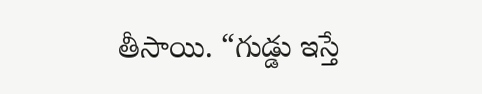తీసాయి. “గుడ్డు ఇస్తే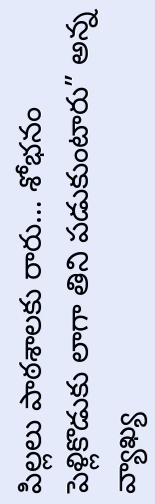పిల్లలు పాఠశాలకు రారు… శోభనం పెళ్లికొడుకు లాగా తిని పడుకుంటారు” అన్న వ్యాఖ్య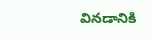వినడానికి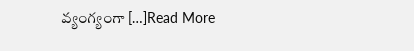వ్యంగ్యంగా […]Read More